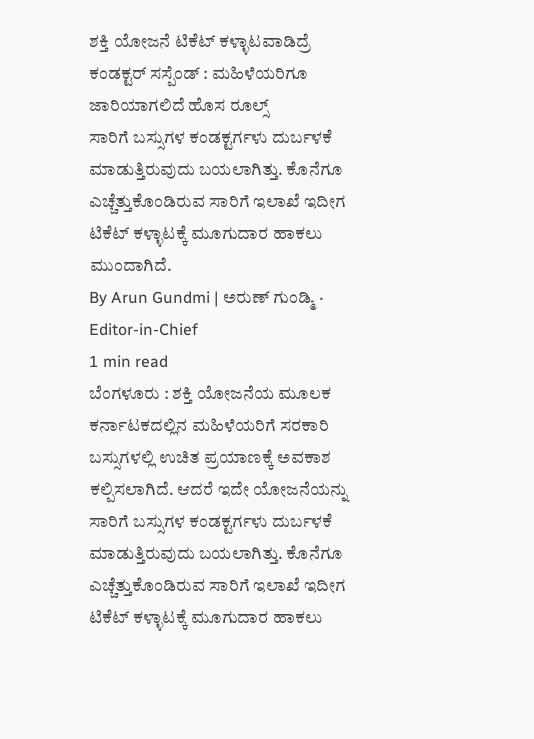ಶಕ್ತಿ ಯೋಜನೆ ಟಿಕೆಟ್ ಕಳ್ಳಾಟವಾಡಿದ್ರೆ ಕಂಡಕ್ಟರ್ ಸಸ್ಪೆಂಡ್ : ಮಹಿಳೆಯರಿಗೂ ಜಾರಿಯಾಗಲಿದೆ ಹೊಸ ರೂಲ್ಸ್
ಸಾರಿಗೆ ಬಸ್ಸುಗಳ ಕಂಡಕ್ಟರ್ಗಳು ದುರ್ಬಳಕೆ ಮಾಡುತ್ತಿರುವುದು ಬಯಲಾಗಿತ್ತು. ಕೊನೆಗೂ ಎಚ್ಚೆತ್ತುಕೊಂಡಿರುವ ಸಾರಿಗೆ ಇಲಾಖೆ ಇದೀಗ ಟಿಕೆಟ್ ಕಳ್ಳಾಟಕ್ಕೆ ಮೂಗುದಾರ ಹಾಕಲು ಮುಂದಾಗಿದೆ.
By Arun Gundmi | ಅರುಣ್ ಗುಂಡ್ಮಿ · Editor-in-Chief
1 min read
ಬೆಂಗಳೂರು : ಶಕ್ತಿ ಯೋಜನೆಯ ಮೂಲಕ ಕರ್ನಾಟಕದಲ್ಲಿನ ಮಹಿಳೆಯರಿಗೆ ಸರಕಾರಿ ಬಸ್ಸುಗಳಲ್ಲಿ ಉಚಿತ ಪ್ರಯಾಣಕ್ಕೆ ಅವಕಾಶ ಕಲ್ಪಿಸಲಾಗಿದೆ. ಆದರೆ ಇದೇ ಯೋಜನೆಯನ್ನು ಸಾರಿಗೆ ಬಸ್ಸುಗಳ ಕಂಡಕ್ಟರ್ಗಳು ದುರ್ಬಳಕೆ ಮಾಡುತ್ತಿರುವುದು ಬಯಲಾಗಿತ್ತು. ಕೊನೆಗೂ ಎಚ್ಚೆತ್ತುಕೊಂಡಿರುವ ಸಾರಿಗೆ ಇಲಾಖೆ ಇದೀಗ ಟಿಕೆಟ್ ಕಳ್ಳಾಟಕ್ಕೆ ಮೂಗುದಾರ ಹಾಕಲು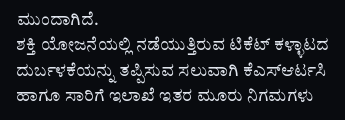ಮುಂದಾಗಿದೆ.
ಶಕ್ತಿ ಯೋಜನೆಯಲ್ಲಿ ನಡೆಯುತ್ತಿರುವ ಟಿಕೆಟ್ ಕಳ್ಳಾಟದ ದುರ್ಬಳಕೆಯನ್ನು ತಪ್ಪಿಸುವ ಸಲುವಾಗಿ ಕೆಎಸ್ಆರ್ಟಸಿ ಹಾಗೂ ಸಾರಿಗೆ ಇಲಾಖೆ ಇತರ ಮೂರು ನಿಗಮಗಳು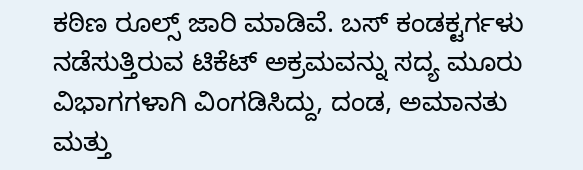ಕಠಿಣ ರೂಲ್ಸ್ ಜಾರಿ ಮಾಡಿವೆ. ಬಸ್ ಕಂಡಕ್ಟರ್ಗಳು ನಡೆಸುತ್ತಿರುವ ಟಿಕೆಟ್ ಅಕ್ರಮವನ್ನು ಸದ್ಯ ಮೂರು ವಿಭಾಗಗಳಾಗಿ ವಿಂಗಡಿಸಿದ್ದು, ದಂಡ, ಅಮಾನತು ಮತ್ತು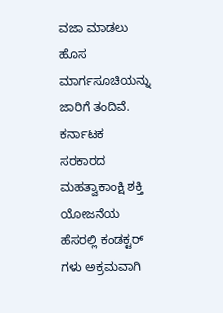ವಜಾ ಮಾಡಲು ಹೊಸ ಮಾರ್ಗಸೂಚಿಯನ್ನು ಜಾರಿಗೆ ತಂದಿವೆ.
ಕರ್ನಾಟಕ ಸರಕಾರದ ಮಹತ್ವಾಕಾಂಕ್ಷಿ ಶಕ್ತಿ ಯೋಜನೆಯ ಹೆಸರಲ್ಲಿ ಕಂಡಕ್ಟರ್ ಗಳು ಅಕ್ರಮವಾಗಿ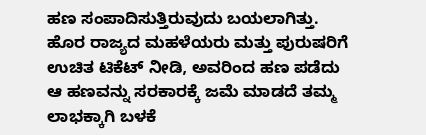ಹಣ ಸಂಪಾದಿಸುತ್ತಿರುವುದು ಬಯಲಾಗಿತ್ತು. ಹೊರ ರಾಜ್ಯದ ಮಹಳೆಯರು ಮತ್ತು ಪುರುಷರಿಗೆ ಉಚಿತ ಟಿಕೆಟ್ ನೀಡಿ, ಅವರಿಂದ ಹಣ ಪಡೆದು ಆ ಹಣವನ್ನು ಸರಕಾರಕ್ಕೆ ಜಮೆ ಮಾಡದೆ ತಮ್ಮ ಲಾಭಕ್ಕಾಗಿ ಬಳಕೆ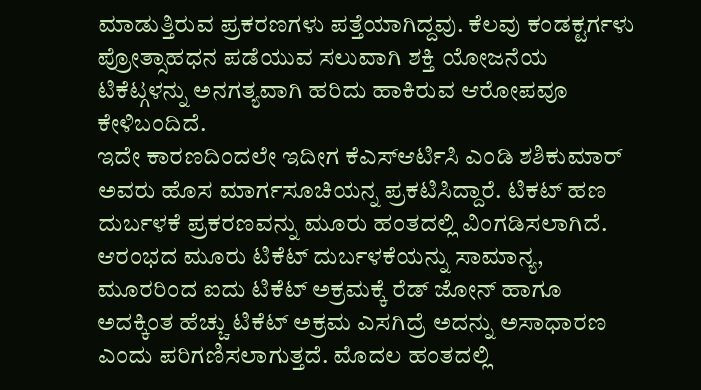ಮಾಡುತ್ತಿರುವ ಪ್ರಕರಣಗಳು ಪತ್ತೆಯಾಗಿದ್ದವು. ಕೆಲವು ಕಂಡಕ್ಟರ್ಗಳು ಪ್ರೋತ್ಸಾಹಧನ ಪಡೆಯುವ ಸಲುವಾಗಿ ಶಕ್ತಿ ಯೋಜನೆಯ ಟಿಕೆಟ್ಗಳನ್ನು ಅನಗತ್ಯವಾಗಿ ಹರಿದು ಹಾಕಿರುವ ಆರೋಪವೂ ಕೇಳಿಬಂದಿದೆ.
ಇದೇ ಕಾರಣದಿಂದಲೇ ಇದೀಗ ಕೆಎಸ್ಆರ್ಟಿಸಿ ಎಂಡಿ ಶಶಿಕುಮಾರ್ ಅವರು ಹೊಸ ಮಾರ್ಗಸೂಚಿಯನ್ನ ಪ್ರಕಟಿಸಿದ್ದಾರೆ. ಟಿಕಟ್ ಹಣ ದುರ್ಬಳಕೆ ಪ್ರಕರಣವನ್ನು ಮೂರು ಹಂತದಲ್ಲಿ ವಿಂಗಡಿಸಲಾಗಿದೆ. ಆರಂಭದ ಮೂರು ಟಿಕೆಟ್ ದುರ್ಬಳಕೆಯನ್ನು ಸಾಮಾನ್ಯ, ಮೂರರಿಂದ ಐದು ಟಿಕೆಟ್ ಅಕ್ರಮಕ್ಕೆ ರೆಡ್ ಜೋನ್ ಹಾಗೂ ಅದಕ್ಕಿಂತ ಹೆಚ್ಚು ಟಿಕೆಟ್ ಅಕ್ರಮ ಎಸಗಿದ್ರೆ ಅದನ್ನು ಅಸಾಧಾರಣ ಎಂದು ಪರಿಗಣಿಸಲಾಗುತ್ತದೆ. ಮೊದಲ ಹಂತದಲ್ಲಿ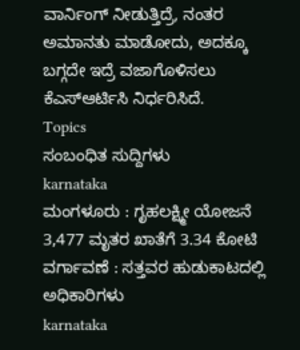ವಾರ್ನಿಂಗ್ ನೀಡುತ್ತಿದ್ರೆ, ನಂತರ ಅಮಾನತು ಮಾಡೋದು, ಅದಕ್ಕೂ ಬಗ್ಗದೇ ಇದ್ರೆ ವಜಾಗೊಳಿಸಲು ಕೆಎಸ್ಆರ್ಟಿಸಿ ನಿರ್ಧರಿಸಿದೆ.
Topics
ಸಂಬಂಧಿತ ಸುದ್ದಿಗಳು
karnataka
ಮಂಗಳೂರು : ಗೃಹಲಕ್ಷ್ಮೀ ಯೋಜನೆ 3,477 ಮೃತರ ಖಾತೆಗೆ 3.34 ಕೋಟಿ ವರ್ಗಾವಣೆ : ಸತ್ತವರ ಹುಡುಕಾಟದಲ್ಲಿ ಅಧಿಕಾರಿಗಳು
karnataka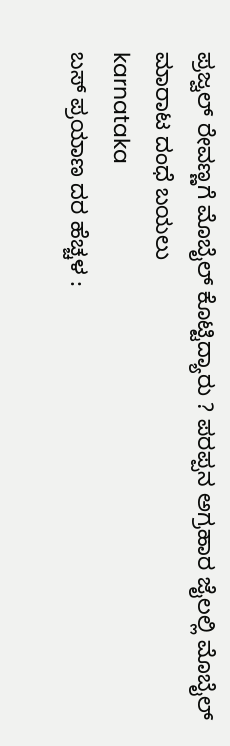ಪ್ರಜ್ವಲ್ ರೇವಣ್ಣಗೆ ಮೊಬೈಲ್ ಕೊಟ್ಟಿದ್ಯಾರು ? ಪರಪ್ಪನ ಅಗ್ರಹಾರ ಜೈಲಲ್ಲಿ ಮೊಬೈಲ್ ಮಾರಾಟ ದಂಧೆ ಬಯಲು
karnataka
ಬಸ್ ಪ್ರಯಾಣ ದರ ಹೆಚ್ಚಳ :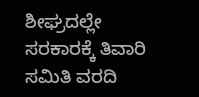ಶೀಘ್ರದಲ್ಲೇ ಸರಕಾರಕ್ಕೆ ತಿವಾರಿ ಸಮಿತಿ ವರದಿ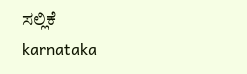ಸಲ್ಲಿಕೆ
karnataka